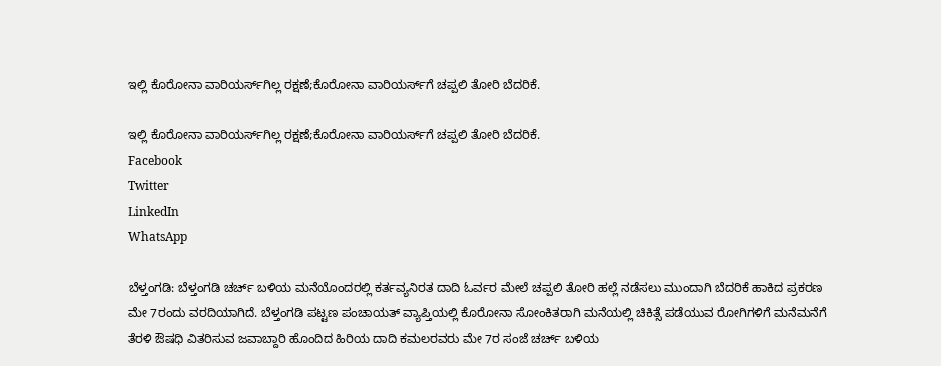ಇಲ್ಲಿ ಕೊರೋನಾ ವಾರಿಯರ್ಸ್‌ಗಿಲ್ಲ ರಕ್ಷಣೆ;ಕೊರೋನಾ ವಾರಿಯರ್ಸ್‌ಗೆ ಚಪ್ಪಲಿ ತೋರಿ ಬೆದರಿಕೆ.

ಇಲ್ಲಿ ಕೊರೋನಾ ವಾರಿಯರ್ಸ್‌ಗಿಲ್ಲ ರಕ್ಷಣೆ;ಕೊರೋನಾ ವಾರಿಯರ್ಸ್‌ಗೆ ಚಪ್ಪಲಿ ತೋರಿ ಬೆದರಿಕೆ.
Facebook
Twitter
LinkedIn
WhatsApp

ಬೆಳ್ತಂಗಡಿ: ಬೆಳ್ತಂಗಡಿ ಚರ್ಚ್ ಬಳಿಯ ಮನೆಯೊಂದರಲ್ಲಿ ಕರ್ತವ್ಯನಿರತ ದಾದಿ ಓರ್ವರ ಮೇಲೆ ಚಪ್ಪಲಿ ತೋರಿ ಹಲ್ಲೆ ನಡೆಸಲು ಮುಂದಾಗಿ ಬೆದರಿಕೆ ಹಾಕಿದ ಪ್ರಕರಣ ಮೇ 7ರಂದು ವರದಿಯಾಗಿದೆ. ಬೆಳ್ತಂಗಡಿ ಪಟ್ಟಣ ಪಂಚಾಯತ್ ವ್ಯಾಪ್ತಿಯಲ್ಲಿ ಕೊರೋನಾ ಸೋಂಕಿತರಾಗಿ ಮನೆಯಲ್ಲಿ ಚಿಕಿತ್ಸೆ ಪಡೆಯುವ ರೋಗಿಗಳಿಗೆ ಮನೆಮನೆಗೆ ತೆರಳಿ ಔಷಧಿ ವಿತರಿಸುವ ಜವಾಬ್ದಾರಿ ಹೊಂದಿದ ಹಿರಿಯ ದಾದಿ ಕಮಲರವರು ಮೇ 7ರ ಸಂಜೆ ಚರ್ಚ್ ಬಳಿಯ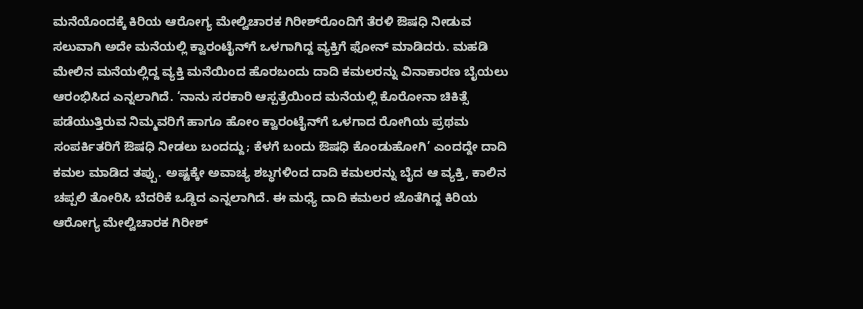ಮನೆಯೊಂದಕ್ಕೆ ಕಿರಿಯ ಆರೋಗ್ಯ ಮೇಲ್ವಿಚಾರಕ ಗಿರೀಶ್‌ರೊಂದಿಗೆ ತೆರಳಿ ಔಷಧಿ ನೀಡುವ ಸಲುವಾಗಿ ಅದೇ ಮನೆಯಲ್ಲಿ ಕ್ವಾರಂಟೈನ್‌ಗೆ ಒಳಗಾಗಿದ್ದ ವ್ಯಕ್ತಿಗೆ ಫೋನ್ ಮಾಡಿದರು. ಮಹಡಿ ಮೇಲಿನ ಮನೆಯಲ್ಲಿದ್ದ ವ್ಯಕ್ತಿ ಮನೆಯಿಂದ ಹೊರಬಂದು ದಾದಿ ಕಮಲರನ್ನು ವಿನಾಕಾರಣ ‌ಬೈಯಲು ಆರಂಭಿಸಿದ ಎನ್ನಲಾಗಿದೆ. ‘ನಾನು ಸರಕಾರಿ ಆಸ್ಪತ್ರೆಯಿಂದ ಮನೆಯಲ್ಲಿ ಕೊರೋನಾ ಚಿಕಿತ್ಸೆ ಪಡೆಯುತ್ತಿರುವ ನಿಮ್ಮವರಿಗೆ ಹಾಗೂ ಹೋಂ ಕ್ವಾರಂಟೈನ್‌ಗೆ ಒಳಗಾದ ರೋಗಿಯ ಪ್ರಥಮ ಸಂಪರ್ಕಿತರಿಗೆ ಔಷಧಿ ನೀಡಲು ಬಂದದ್ದು; ಕೆಳಗೆ ಬಂದು ಔಷಧಿ ಕೊಂಡುಹೋಗಿ’ ಎಂದದ್ದೇ ದಾದಿ ಕಮಲ ಮಾಡಿದ ತಪ್ಪು. ಅಷ್ಟಕ್ಕೇ ಅವಾಚ್ಯ ಶಬ್ಧಗಳಿಂದ ದಾದಿ ಕಮಲರನ್ನು ಬೈದ ಆ ವ್ಯಕ್ತಿ, ಕಾಲಿನ ಚಪ್ಪಲಿ ತೋರಿಸಿ ಬೆದರಿಕೆ ಒಡ್ಡಿದ ಎನ್ನಲಾಗಿದೆ. ಈ ಮಧ್ಯೆ ದಾದಿ ಕಮಲರ ಜೊತೆಗಿದ್ದ ಕಿರಿಯ ಆರೋಗ್ಯ ಮೇಲ್ವಿಚಾರಕ ಗಿರೀಶ್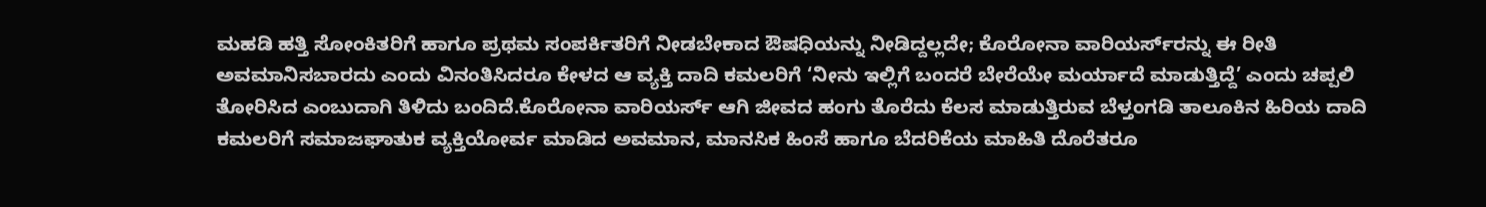ಮಹಡಿ ಹತ್ತಿ ಸೋಂಕಿತರಿಗೆ ಹಾಗೂ ಪ್ರಥಮ ಸಂಪರ್ಕಿತರಿಗೆ ನೀಡಬೇಕಾದ ಔಷಧಿಯನ್ನು ನೀಡಿದ್ದಲ್ಲದೇ; ಕೊರೋನಾ ವಾರಿಯರ್ಸ್‌ರನ್ನು ಈ ರೀತಿ ಅವಮಾನಿಸಬಾರದು ಎಂದು ವಿನಂತಿಸಿದರೂ ಕೇಳದ ಆ ವ್ಯಕ್ತಿ ದಾದಿ ಕಮಲರಿಗೆ ‘ನೀನು ಇಲ್ಲಿಗೆ ಬಂದರೆ ಬೇರೆಯೇ ಮರ್ಯಾದೆ ಮಾಡುತ್ತಿದ್ದೆ’ ಎಂದು ಚಪ್ಪಲಿ ತೋರಿಸಿದ ಎಂಬುದಾಗಿ ತಿಳಿದು ಬಂದಿದೆ.ಕೊರೋನಾ ವಾರಿಯರ್ಸ್ ಆಗಿ ಜೀವದ ಹಂಗು ತೊರೆದು ಕೆಲಸ ಮಾಡುತ್ತಿರುವ ಬೆಳ್ತಂಗಡಿ ತಾಲೂಕಿನ ಹಿರಿಯ ದಾದಿ ಕಮಲರಿಗೆ ಸಮಾಜಘಾತುಕ ವ್ಯಕ್ತಿಯೋರ್ವ ಮಾಡಿದ ಅವಮಾನ, ಮಾನಸಿಕ ಹಿಂಸೆ ಹಾಗೂ ಬೆದರಿಕೆಯ ಮಾಹಿತಿ ದೊರೆತರೂ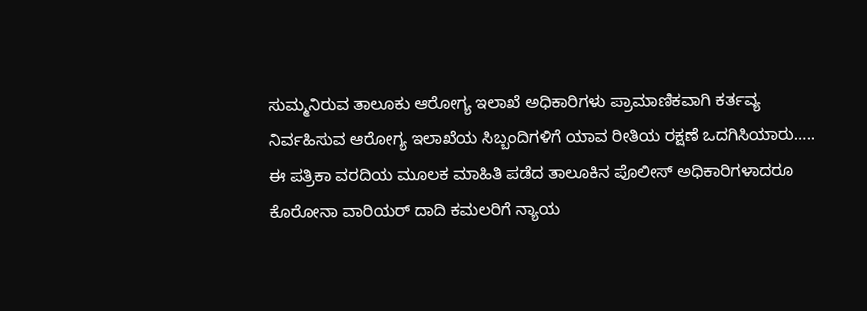ಸುಮ್ಮನಿರುವ ತಾಲೂಕು ಆರೋಗ್ಯ ಇಲಾಖೆ ಅಧಿಕಾರಿಗಳು ಪ್ರಾಮಾಣಿಕವಾಗಿ ಕರ್ತವ್ಯ ನಿರ್ವಹಿಸುವ ಆರೋಗ್ಯ ಇಲಾಖೆಯ ಸಿಬ್ಬಂದಿಗಳಿಗೆ ಯಾವ ರೀತಿಯ ರಕ್ಷಣೆ ಒದಗಿಸಿಯಾರು….. ಈ ಪತ್ರಿಕಾ ವರದಿಯ ಮೂಲಕ ಮಾಹಿತಿ ಪಡೆದ ತಾಲೂಕಿನ ಪೊಲೀಸ್ ಅಧಿಕಾರಿಗಳಾದರೂ ಕೊರೋನಾ ವಾರಿಯರ್ ದಾದಿ ಕಮಲರಿಗೆ ನ್ಯಾಯ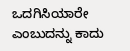ಒದಗಿಸಿಯಾರೇ ಎಂಬುದನ್ನು ಕಾದು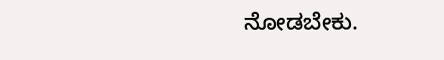ನೋಡಬೇಕು.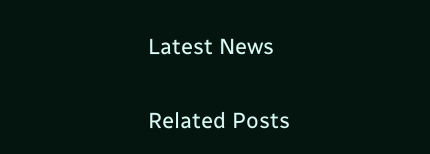Latest News

Related Posts